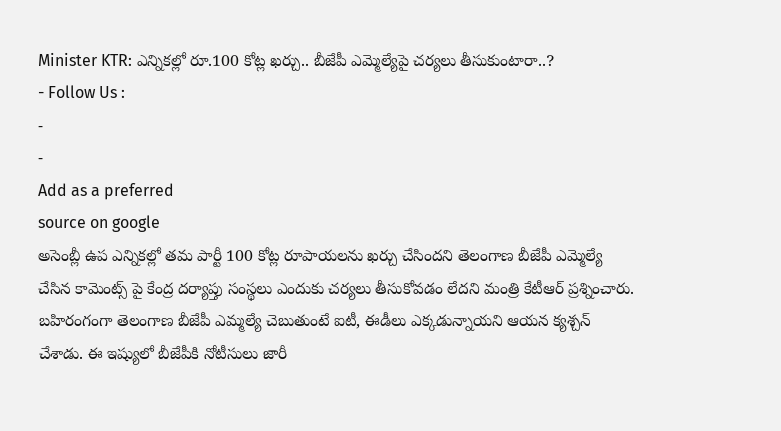Minister KTR: ఎన్నికల్లో రూ.100 కోట్ల ఖర్చు.. బీజేపీ ఎమ్మెల్యేపై చర్యలు తీసుకుంటారా..?
- Follow Us :
-
-
Add as a preferred
source on google
అసెంబ్లీ ఉప ఎన్నికల్లో తమ పార్టీ 100 కోట్ల రూపాయలను ఖర్చు చేసిందని తెలంగాణ బీజేపీ ఎమ్మెల్యే చేసిన కామెంట్స్ పై కేంద్ర దర్యాప్తు సంస్థలు ఎందుకు చర్యలు తీసుకోవడం లేదని మంత్రి కేటీఆర్ ప్రశ్నించారు. బహిరంగంగా తెలంగాణ బీజేపీ ఎమ్మల్యే చెబుతుంటే ఐటీ, ఈడీలు ఎక్కడున్నాయని ఆయన క్యశ్చన్ చేశాడు. ఈ ఇష్యులో బీజేపీకి నోటీసులు జారీ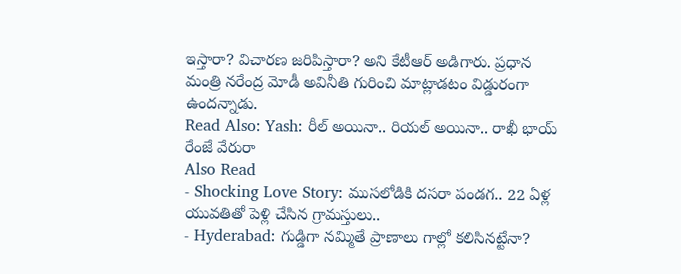ఇస్తారా? విచారణ జరిపిస్తారా? అని కేటీఆర్ అడిగారు. ప్రధాన మంత్రి నరేంద్ర మోడీ అవినీతి గురించి మాట్లాడటం విడ్డురంగా ఉందన్నాడు.
Read Also: Yash: రీల్ అయినా.. రియల్ అయినా.. రాఖీ భాయ్ రేంజే వేరురా
Also Read
- Shocking Love Story: ముసలోడికి దసరా పండగ.. 22 ఏళ్ల యువతితో పెళ్లి చేసిన గ్రామస్తులు..
- Hyderabad: గుడ్డిగా నమ్మితే ప్రాణాలు గాల్లో కలిసినట్టేనా?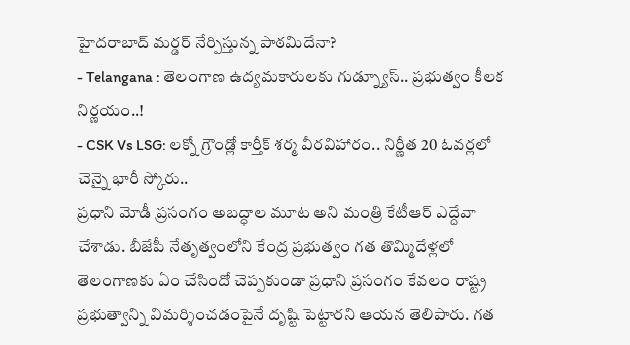హైదరాబాద్ మర్డర్ నేర్పిస్తున్న పాఠమిదేనా?
- Telangana : తెలంగాణ ఉద్యమకారులకు గుడ్న్యూస్.. ప్రభుత్వం కీలక నిర్ణయం..!
- CSK Vs LSG: లక్నో గ్రౌండ్లో కార్తీక్ శర్మ వీరవిహారం.. నిర్ణీత 20 ఓవర్లలో చెన్నై భారీ స్కోరు..
ప్రధాని మోడీ ప్రసంగం అబద్ధాల మూట అని మంత్రి కేటీఆర్ ఎద్దేవా చేశాడు. బీజేపీ నేతృత్వంలోని కేంద్ర ప్రభుత్వం గత తొమ్మిదేళ్లలో తెలంగాణకు ఏం చేసిందో చెప్పకుండా ప్రధాని ప్రసంగం కేవలం రాష్ట్ర ప్రభుత్వాన్ని విమర్శించడంపైనే దృష్టి పెట్టారని ఆయన తెలిపారు. గత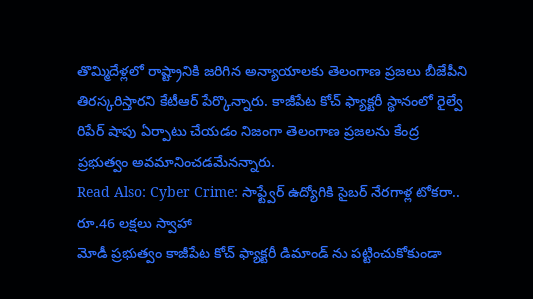తొమ్మిదేళ్లలో రాష్ట్రానికి జరిగిన అన్యాయాలకు తెలంగాణ ప్రజలు బీజేపీని తిరస్కరిస్తారని కేటీఆర్ పేర్కొన్నారు. కాజీపేట కోచ్ ఫ్యాక్టరీ స్థానంలో రైల్వే రిపేర్ షాపు ఏర్పాటు చేయడం నిజంగా తెలంగాణ ప్రజలను కేంద్ర ప్రభుత్వం అవమానించడమేనన్నారు.
Read Also: Cyber Crime: సాఫ్ట్వేర్ ఉద్యోగికి సైబర్ నేరగాళ్ల టోకరా.. రూ.46 లక్షలు స్వాహా
మోడీ ప్రభుత్వం కాజీపేట కోచ్ ఫ్యాక్టరీ డిమాండ్ ను పట్టించుకోకుండా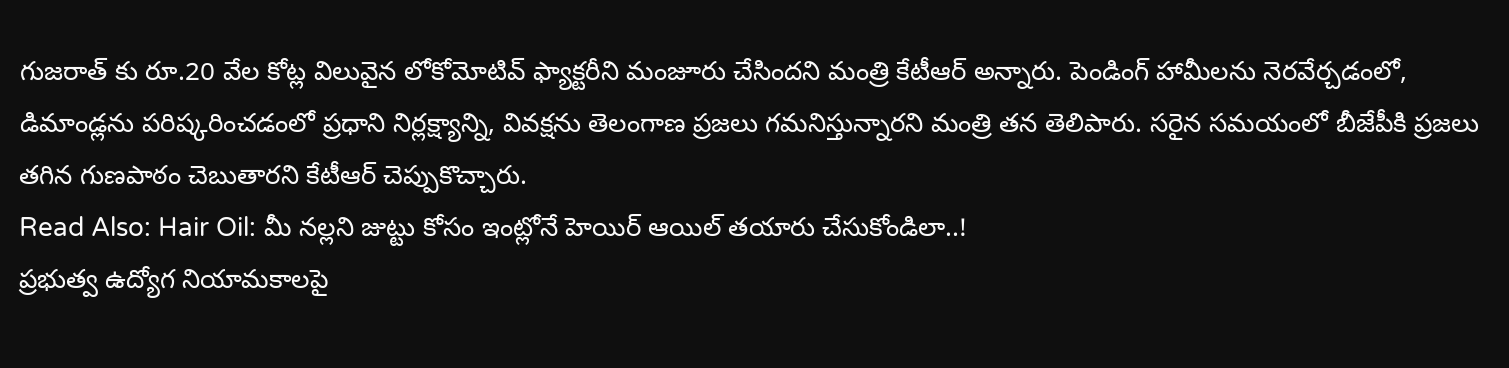గుజరాత్ కు రూ.20 వేల కోట్ల విలువైన లోకోమోటివ్ ఫ్యాక్టరీని మంజూరు చేసిందని మంత్రి కేటీఆర్ అన్నారు. పెండింగ్ హామీలను నెరవేర్చడంలో, డిమాండ్లను పరిష్కరించడంలో ప్రధాని నిర్లక్ష్యాన్ని, వివక్షను తెలంగాణ ప్రజలు గమనిస్తున్నారని మంత్రి తన తెలిపారు. సరైన సమయంలో బీజేపీకి ప్రజలు తగిన గుణపాఠం చెబుతారని కేటీఆర్ చెప్పుకొచ్చారు.
Read Also: Hair Oil: మీ నల్లని జుట్టు కోసం ఇంట్లోనే హెయిర్ ఆయిల్ తయారు చేసుకోండిలా..!
ప్రభుత్వ ఉద్యోగ నియామకాలపై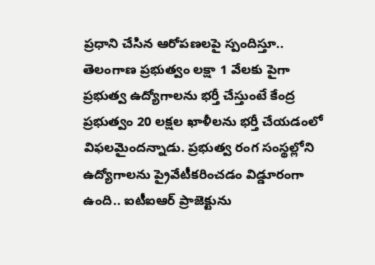ప్రధాని చేసిన ఆరోపణలపై స్పందిస్తూ.. తెలంగాణ ప్రభుత్వం లక్షా 1 వేలకు పైగా ప్రభుత్వ ఉద్యోగాలను భర్తీ చేస్తుంటే కేంద్ర ప్రభుత్వం 20 లక్షల ఖాళీలను భర్తీ చేయడంలో విఫలమైందన్నాడు. ప్రభుత్వ రంగ సంస్థల్లోని ఉద్యోగాలను ప్రైవేటీకరించడం విడ్డూరంగా ఉంది.. ఐటీఐఆర్ ప్రాజెక్టును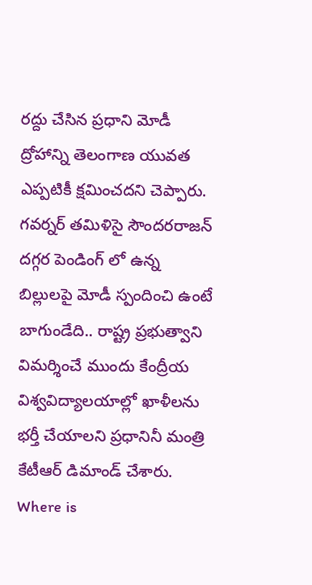రద్దు చేసిన ప్రధాని మోడీ ద్రోహాన్ని తెలంగాణ యువత ఎప్పటికీ క్షమించదని చెప్పారు. గవర్నర్ తమిళిసై సౌందరరాజన్ దగ్గర పెండింగ్ లో ఉన్న బిల్లులపై మోడీ స్పందించి ఉంటే బాగుండేది.. రాష్ట్ర ప్రభుత్వాని విమర్శించే ముందు కేంద్రీయ విశ్వవిద్యాలయాల్లో ఖాళీలను భర్తీ చేయాలని ప్రధానినీ మంత్రి కేటీఆర్ డిమాండ్ చేశారు.
Where is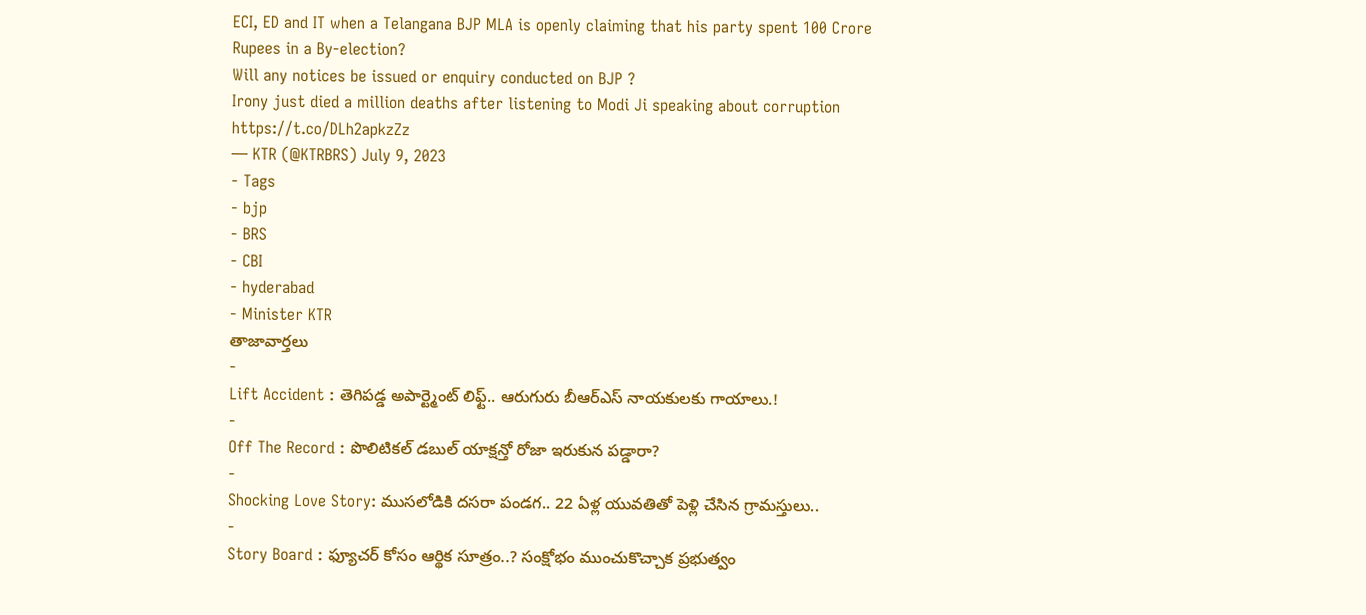ECI, ED and IT when a Telangana BJP MLA is openly claiming that his party spent 100 Crore Rupees in a By-election?
Will any notices be issued or enquiry conducted on BJP ?
Irony just died a million deaths after listening to Modi Ji speaking about corruption https://t.co/DLh2apkzZz
— KTR (@KTRBRS) July 9, 2023
- Tags
- bjp
- BRS
- CBI
- hyderabad
- Minister KTR
తాజావార్తలు
-
Lift Accident : తెగిపడ్డ అపార్ట్మెంట్ లిఫ్ట్.. ఆరుగురు బీఆర్ఎస్ నాయకులకు గాయాలు.!
-
Off The Record : పొలిటికల్ డబుల్ యాక్షన్తో రోజా ఇరుకున పడ్డారా?
-
Shocking Love Story: ముసలోడికి దసరా పండగ.. 22 ఏళ్ల యువతితో పెళ్లి చేసిన గ్రామస్తులు..
-
Story Board : ఫ్యూచర్ కోసం ఆర్థిక సూత్రం..? సంక్షోభం ముంచుకొచ్చాక ప్రభుత్వం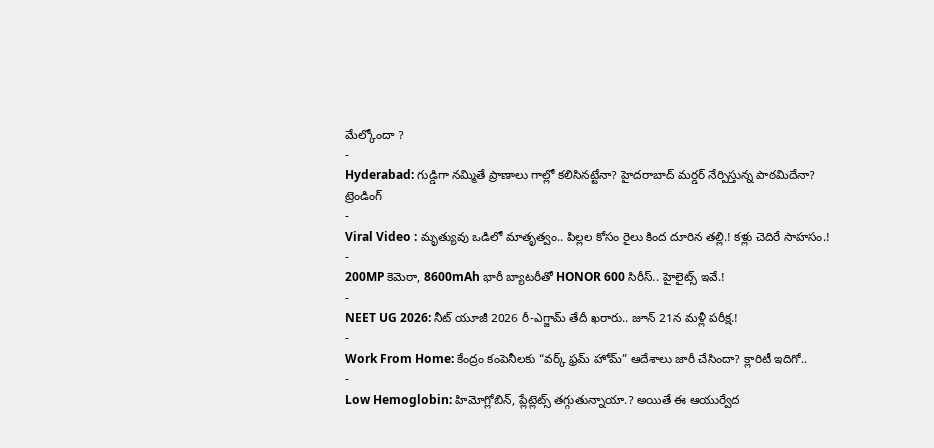మేల్కోందా ?
-
Hyderabad: గుడ్డిగా నమ్మితే ప్రాణాలు గాల్లో కలిసినట్టేనా? హైదరాబాద్ మర్డర్ నేర్పిస్తున్న పాఠమిదేనా?
ట్రెండింగ్
-
Viral Video : మృత్యువు ఒడిలో మాతృత్వం.. పిల్లల కోసం రైలు కింద దూరిన తల్లి.! కళ్లు చెదిరే సాహసం.!
-
200MP కెమెరా, 8600mAh భారీ బ్యాటరీతో HONOR 600 సిరీస్.. హైలైట్స్ ఇవే.!
-
NEET UG 2026: నీట్ యూజీ 2026 రీ-ఎగ్జామ్ తేదీ ఖరారు.. జూన్ 21న మళ్లీ పరీక్ష.!
-
Work From Home: కేంద్రం కంపెనీలకు “వర్క్ ఫ్రమ్ హోమ్” ఆదేశాలు జారీ చేసిందా? క్లారిటీ ఇదిగో..
-
Low Hemoglobin: హిమోగ్లోబిన్, ప్లేట్లెట్స్ తగ్గుతున్నాయా.? అయితే ఈ ఆయుర్వేద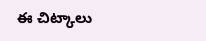ఈ చిట్కాలు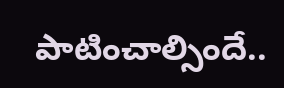పాటించాల్సిందే..